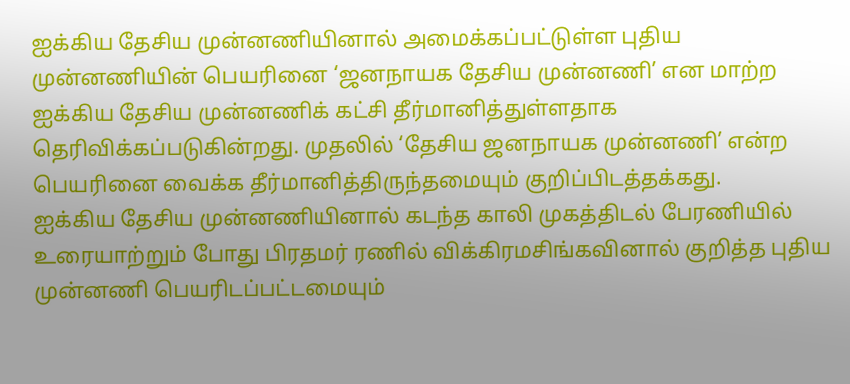ஐக்கிய தேசிய முன்னணியினால் அமைக்கப்பட்டுள்ள புதிய முன்னணியின் பெயரினை ‘ஜனநாயக தேசிய முன்னணி’ என மாற்ற ஐக்கிய தேசிய முன்னணிக் கட்சி தீர்மானித்துள்ளதாக தெரிவிக்கப்படுகின்றது. முதலில் ‘தேசிய ஜனநாயக முன்னணி’ என்ற பெயரினை வைக்க தீர்மானித்திருந்தமையும் குறிப்பிடத்தக்கது.
ஐக்கிய தேசிய முன்னணியினால் கடந்த காலி முகத்திடல் பேரணியில் உரையாற்றும் போது பிரதமர் ரணில் விக்கிரமசிங்கவினால் குறித்த புதிய முன்னணி பெயரிடப்பட்டமையும்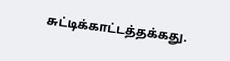சுட்டிக்காட்டத்தக்கது.